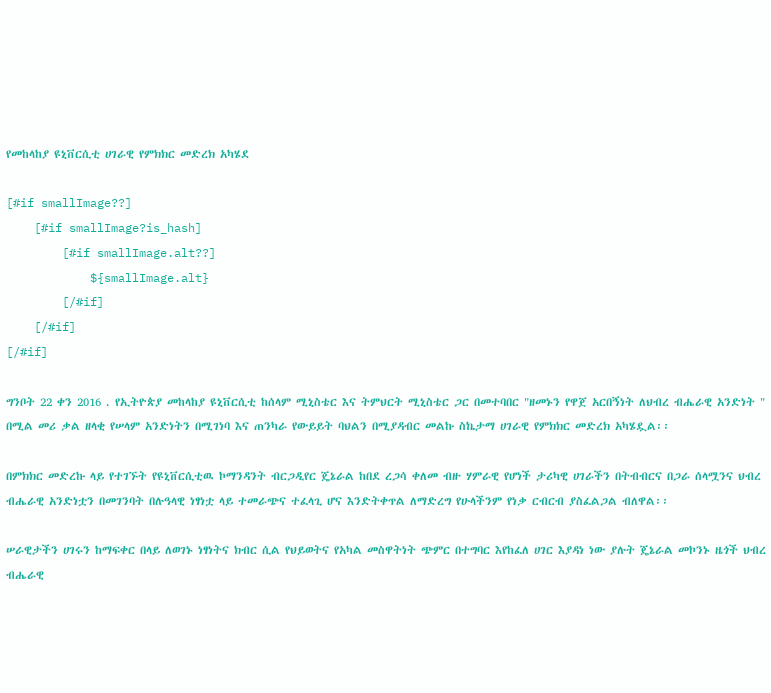የመከላከያ ዩኒቨርሲቲ ሀገራዊ የምክክር መድረክ አካሄደ

[#if smallImage??]
    [#if smallImage?is_hash]
        [#if smallImage.alt??]
            ${smallImage.alt}
        [/#if]
    [/#if]
[/#if]

ግንቦት 22 ቀን 2016 . የኢትዮጵያ መከላከያ ዩኒቨርሲቲ ከሰላም ሚኒስቴር እና ትምህርት ሚኒስቴር ጋር በመተባበር "ዘመኑን የዋጀ አርበኝነት ለህብረ ብሔራዊ አንድነት " በሚል መሪ ቃል ዘላቂ የሠላም አንድነትን በሚገነባ እና ጠንካራ የውይይት ባህልን በሚያዳብር መልኩ ስኬታማ ሀገራዊ የምክክር መድረክ አካሄዷል፡፡

በምክክር መድረኩ ላይ የተገኙት የዩኒቨርሲቲዉ ኮማንዳንት ብርጋዲየር ጄኔራል ከበደ ረጋሳ ቀለመ ብዙ ሃምራዊ የሆነች ታሪካዊ ሀገራችን በትብብርና በጋራ ሰላሟንና ህብረ ብሔራዊ አንድነቷን በመገንባት በሉዓላዊ ነፃነቷ ላይ ተመራጭና ተፈላጊ ሆና እንድትቀጥል ለማድረግ የሁላችንም የነቃ ርብርብ ያስፈልጋል ብለዋል፡፡

ሠራዊታችን ሀገሩን ከማፍቀር በላይ ለወገኑ ነፃነትና ክብር ሲል የህይወትና የአካል መስዋትነት ጭምር በተግባር እየከፈለ ሀገር እያዳነ ነው ያሉት ጄኔራል መኮንኑ ዜጎች ህብረ ብሔራዊ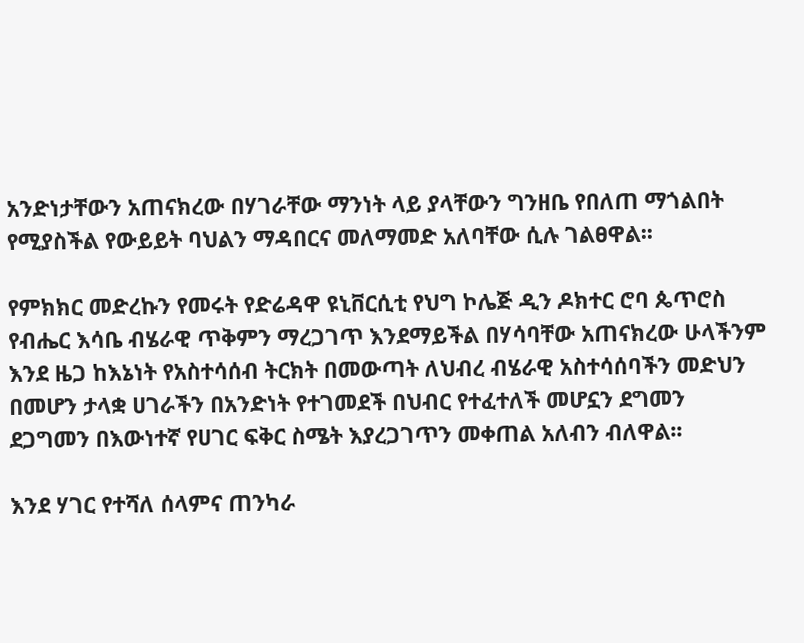አንድነታቸውን አጠናክረው በሃገራቸው ማንነት ላይ ያላቸውን ግንዘቤ የበለጠ ማጎልበት የሚያስችል የውይይት ባህልን ማዳበርና መለማመድ አለባቸው ሲሉ ገልፀዋል፡፡

የምክክር መድረኩን የመሩት የድሬዳዋ ዩኒቨርሲቲ የህግ ኮሌጅ ዲን ዶክተር ሮባ ጴጥሮስ የብሔር እሳቤ ብሄራዊ ጥቅምን ማረጋገጥ እንደማይችል በሃሳባቸው አጠናክረው ሁላችንም እንደ ዜጋ ከእኔነት የአስተሳሰብ ትርክት በመውጣት ለህብረ ብሄራዊ አስተሳሰባችን መድህን በመሆን ታላቋ ሀገራችን በአንድነት የተገመደች በህብር የተፈተለች መሆኗን ደግመን ደጋግመን በእውነተኛ የሀገር ፍቅር ስሜት እያረጋገጥን መቀጠል አለብን ብለዋል፡፡

እንደ ሃገር የተሻለ ሰላምና ጠንካራ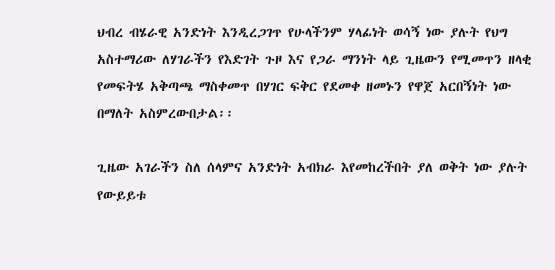ህብረ ብሄራዊ አንድነት እንዲረጋገጥ የሁላችንም ሃላፊነት ወሳኝ ነው ያሉት የህግ አስተማሪው ለሃገራችን የእድገት ጉዞ እና የጋራ ማንነት ላይ ጊዜውን የሚመጥን ዘላቂ የመፍትሄ አቅጣጫ ማስቀመጥ በሃገር ፍቅር የደመቀ ዘመኑን የዋጀ አርበኝነት ነው በማለት አስምረውበታል፡፡

ጊዜው አገራችን ስለ ሰላምና አንድነት አብክራ እየመከረችበት ያለ ወቅት ነው ያሉት የውይይቱ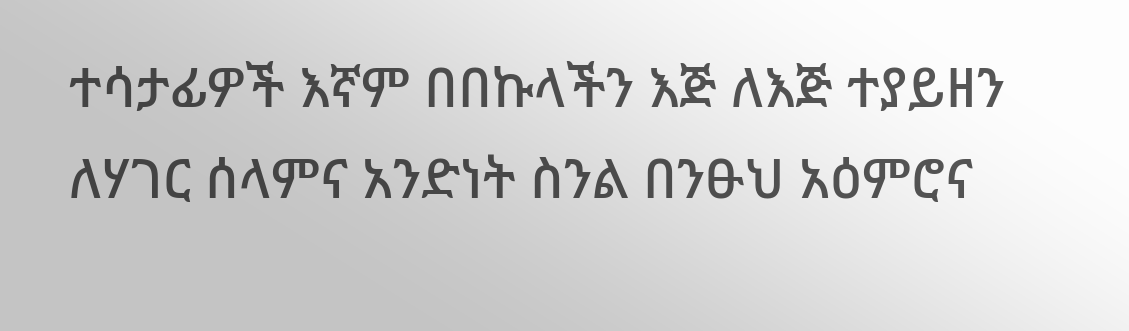ተሳታፊዎች እኛም በበኩላችን እጅ ለእጅ ተያይዘን ለሃገር ሰላምና አንድነት ስንል በንፁህ አዕምሮና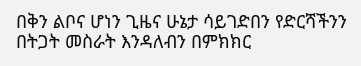በቅን ልቦና ሆነን ጊዜና ሁኔታ ሳይገድበን የድርሻችንን በትጋት መስራት እንዳለብን በምክክር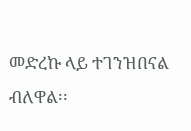መድረኩ ላይ ተገንዝበናል ብለዋል፡፡